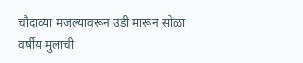चौदाव्या मजल्यावरून उडी मारून सोळा वर्षीय मुलाची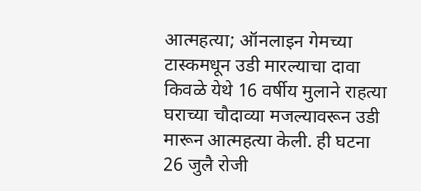आत्महत्या; ऑनलाइन गेमच्या टास्कमधून उडी मारल्याचा दावा
किवळे येथे 16 वर्षीय मुलाने राहत्या घराच्या चौदाव्या मजल्यावरून उडी मारून आत्महत्या केली. ही घटना 26 जुलै रोजी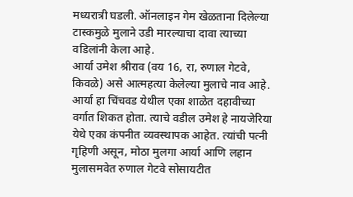मध्यरात्री घडली. ऑनलाइन गेम खेळताना दिलेल्या टास्कमुळे मुलाने उडी मारल्याचा दावा त्याच्या वडिलांनी केला आहे.
आर्या उमेश श्रीराव (वय 16, रा, रुणाल गेटवे, किवळे) असे आत्महत्या केलेल्या मुलाचे नाव आहे. आर्या हा चिंचवड येथील एका शाळेत दहावीच्या वर्गात शिकत होता. त्याचे वडील उमेश हे नायजेरिया येथे एका कंपनीत व्यवस्थापक आहेत. त्यांची पत्नी गृहिणी असून, मोठा मुलगा आर्या आणि लहान मुलासमवेत रुणाल गेटवे सोसायटीत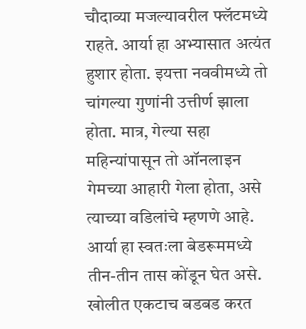चौदाव्या मजल्यावरील फ्लॅटमध्ये राहते. आर्या हा अभ्यासात अत्यंत हुशार होता. इयत्ता नववीमध्ये तो चांगल्या गुणांनी उत्तीर्ण झाला होता. मात्र, गेल्या सहा महिन्यांपासून तो ऑनलाइन गेमच्या आहारी गेला होता, असे त्याच्या वडिलांचे म्हणणे आहे. आर्या हा स्वतःला बेडरूममध्ये तीन-तीन तास कोंडून घेत असे. खोलीत एकटाच बडबड करत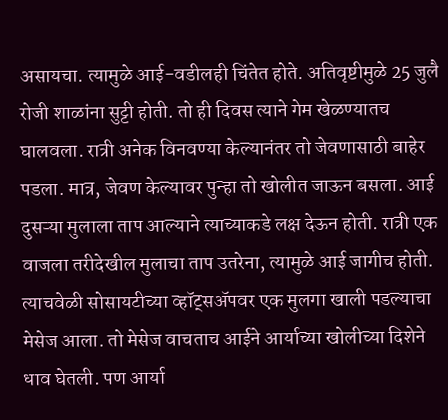असायचा. त्यामुळे आई-वडीलही चिंतेत होते. अतिवृष्टीमुळे 25 जुलै रोजी शाळांना सुट्टी होती. तो ही दिवस त्याने गेम खेळण्यातच घालवला. रात्री अनेक विनवण्या केल्यानंतर तो जेवणासाठी बाहेर पडला. मात्र, जेवण केल्यावर पुन्हा तो खोलीत जाऊन बसला. आई दुसऱ्या मुलाला ताप आल्याने त्याच्याकडे लक्ष देऊन होती. रात्री एक वाजला तरीदेखील मुलाचा ताप उतरेना, त्यामुळे आई जागीच होती. त्याचवेळी सोसायटीच्या व्हॉट्सॲपवर एक मुलगा खाली पडल्याचा मेसेज आला. तो मेसेज वाचताच आईने आर्याच्या खोलीच्या दिशेने धाव घेतली. पण आर्या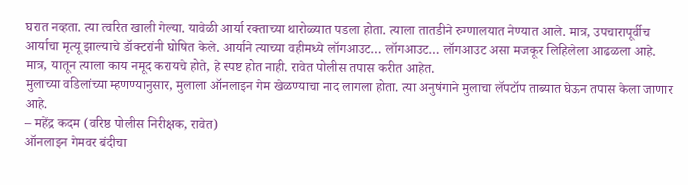घरात नव्हता. त्या त्वरित खाली गेल्या. यावेळी आर्या रक्ताच्या थारोळ्यात पडला होता. त्याला तातडीने रुग्णालयात नेण्यात आले. मात्र, उपचारापूर्वीच आर्याचा मृत्यू झाल्याचे डॉक्टरांनी घोषित केले. आर्याने त्याच्या वहीमध्ये लॉगआउट… लॉगआउट… लॉगआउट असा मजकूर लिहिलेला आढळला आहे. मात्र, यातून त्याला काय नमूद करायचे होते, हे स्पष्ट होत नाही. रावेत पोलीस तपास करीत आहेत.
मुलाच्या वडिलांच्या म्हणण्यानुसार, मुलाला ऑनलाइन गेम खेळण्याचा नाद लागला होता. त्या अनुषंगाने मुलाचा लॅपटॉप ताब्यात घेऊन तपास केला जाणार आहे.
– महेंद्र कदम (वरिष्ठ पोलीस निरीक्षक, रावेत)
ऑनलाइन गेमवर बंदीचा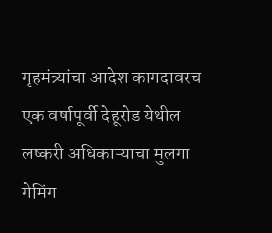गृहमंत्र्यांचा आदेश कागदावरच
एक वर्षापूर्वी देहूरोड येथील लष्करी अधिकाऱ्याचा मुलगा गेमिंग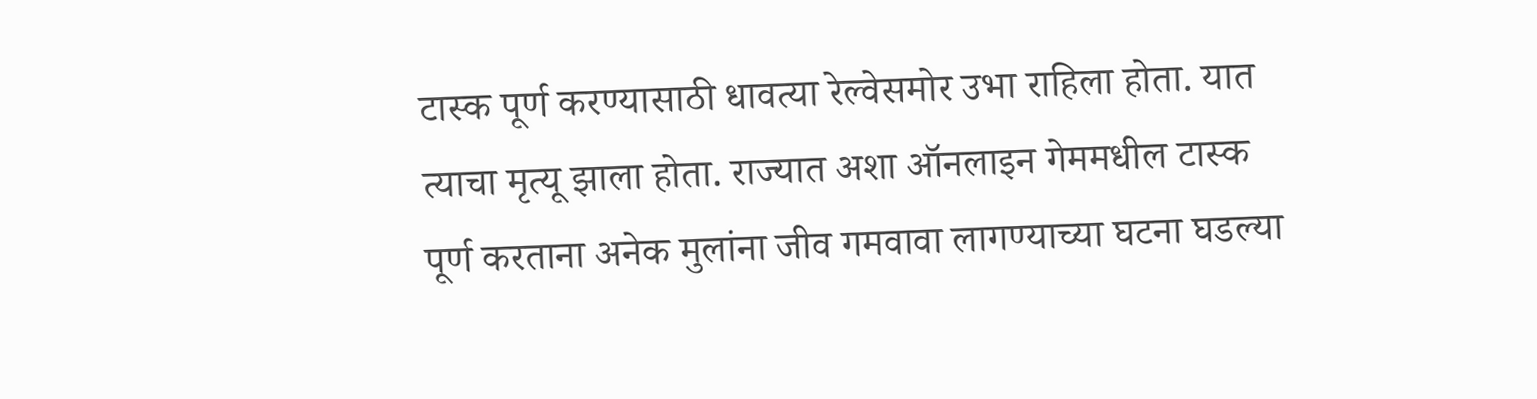टास्क पूर्ण करण्यासाठी धावत्या रेल्वेसमोर उभा राहिला होता. यात त्याचा मृत्यू झाला होता. राज्यात अशा ऑनलाइन गेममधील टास्क पूर्ण करताना अनेक मुलांना जीव गमवावा लागण्याच्या घटना घडल्या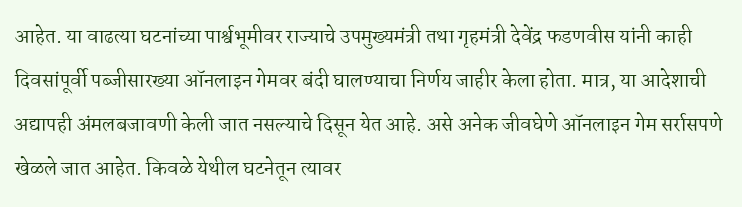आहेत. या वाढत्या घटनांच्या पार्श्वभूमीवर राज्याचे उपमुख्यमंत्री तथा गृहमंत्री देवेंद्र फडणवीस यांनी काही दिवसांपूर्वी पब्जीसारख्या ऑनलाइन गेमवर बंदी घालण्याचा निर्णय जाहीर केला होता. मात्र, या आदेशाची अद्यापही अंमलबजावणी केली जात नसल्याचे दिसून येत आहे. असे अनेक जीवघेणे ऑनलाइन गेम सर्रासपणे खेळले जात आहेत. किवळे येथील घटनेतून त्यावर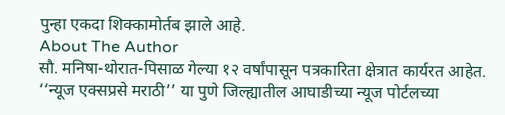पुन्हा एकदा शिक्कामोर्तब झाले आहे.
About The Author
सौ. मनिषा-थोरात-पिसाळ गेल्या १२ वर्षांपासून पत्रकारिता क्षेत्रात कार्यरत आहेत. ‘‘न्यूज एक्सप्रसे मराठी’’ या पुणे जिल्ह्यातील आघाडीच्या न्यूज पोर्टलच्या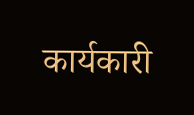कार्यकारी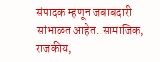संपादक म्हणून जबाबदारी सांभाळत आहेत. सामाजिक, राजकीय,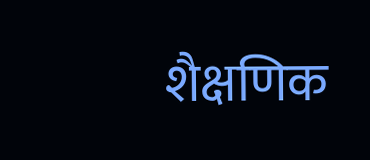शैक्षणिक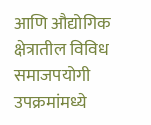आणि औद्योगिक क्षेत्रातील विविध समाजपयोगी उपक्रमांमध्ये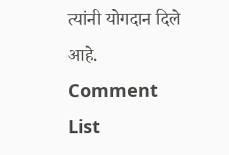त्यांनी योगदान दिले आहे.
Comment List